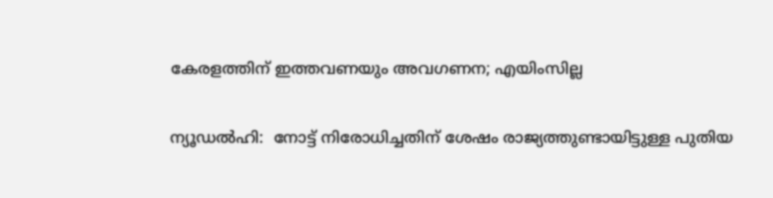കേരളത്തിന് ഇത്തവണയും അവഗണന; എയിംസില്ല

ന്യൂഡല്‍ഹി:  നോട്ട് നിരോധിച്ചതിന് ശേഷം രാജ്യത്തുണ്ടായിട്ടുള്ള പുതിയ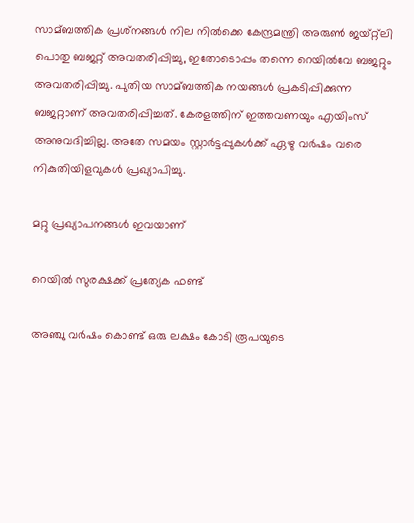സാമ്ബത്തിക പ്രശ്‌നങ്ങള്‍ നില നില്‍ക്കെ കേന്ദ്രമന്ത്രി അരുണ്‍ ജയ്റ്റ്‌ലി പൊതു ബജറ്റ് അവതരിപ്പിച്ചു, ഇതോടൊപ്പം തന്നെ റെയില്‍വേ ബജറ്റും അവതരിപ്പിച്ചു. പുതിയ സാമ്ബത്തിക നയങ്ങള്‍ പ്രകടിപ്പിക്കുന്ന ബജറ്റാണ് അവതരിപ്പിച്ചത്. കേരളത്തിന് ഇത്തവണയും എയിംസ് അനുവദിച്ചില്ല. അതേ സമയം സ്റ്റാര്‍ട്ടപ്പുകള്‍ക്ക് ഏഴു വര്‍ഷം വരെ നികുതിയിളവുകള്‍ പ്രഖ്യാപിച്ചു.

മറ്റു പ്രഖ്യാപനങ്ങള്‍ ഇവയാണ്

റെയില്‍ സുരക്ഷക്ക് പ്രത്യേക ഫണ്ട്

അഞ്ചു വര്‍ഷം കൊണ്ട് ഒരു ലക്ഷം കോടി രൂപയുടെ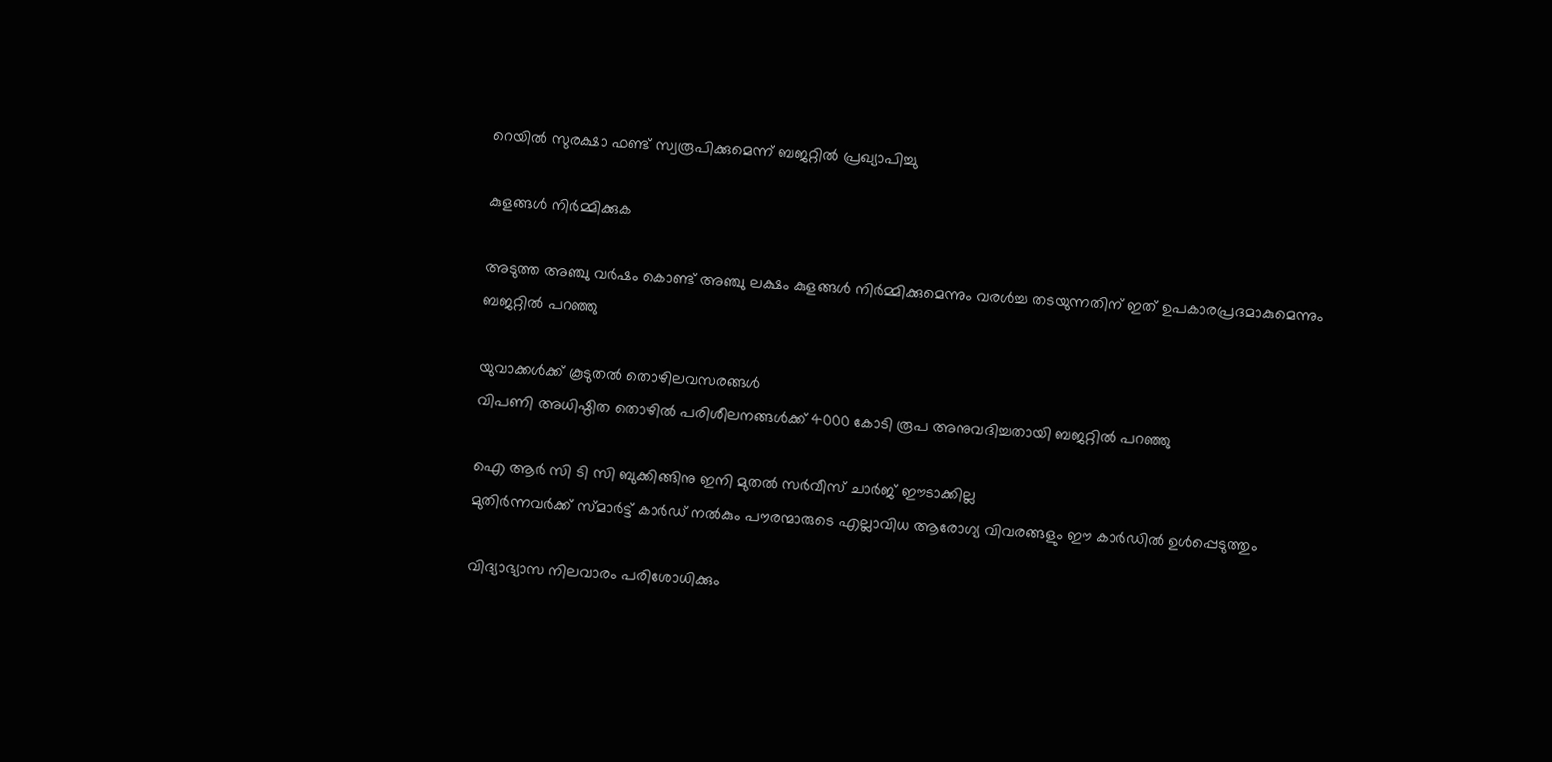റെയില്‍ സുരക്ഷാ ഫണ്ട് സ്വരൂപിക്കുമെന്ന് ബജറ്റില്‍ പ്രഖ്യാപിച്ചു

കുളങ്ങള്‍ നിര്‍മ്മിക്കുക

അടുത്ത അഞ്ചു വര്‍ഷം കൊണ്ട് അഞ്ചു ലക്ഷം കുളങ്ങള്‍ നിര്‍മ്മിക്കുമെന്നും വരള്‍ച്ച തടയുന്നതിന് ഇത് ഉപകാരപ്രദമാകുമെന്നും ബജറ്റില്‍ പറഞ്ഞു

യുവാക്കള്‍ക്ക് കൂടുതല്‍ തൊഴിലവസരങ്ങള്‍
വിപണി അധിഷ്ഠിത തൊഴില്‍ പരിശീലനങ്ങള്‍ക്ക് 4000 കോടി രൂപ അനുവദിച്ചതായി ബജറ്റില്‍ പറഞ്ഞു

ഐ ആര്‍ സി ടി സി ബുക്കിങ്ങിനു ഇനി മുതല്‍ സര്‍വീസ് ചാര്‍ജ് ഈടാക്കില്ല
മുതിര്‍ന്നവര്‍ക്ക് സ്മാര്‍ട്ട് കാര്‍ഡ് നല്‍കും പൗരന്മാരുടെ എല്ലാവിധ ആരോഗ്യ വിവരങ്ങളും ഈ കാര്‍ഡില്‍ ഉള്‍പ്പെടുത്തും

വിദ്യാഭ്യാസ നിലവാരം പരിശോധിക്കും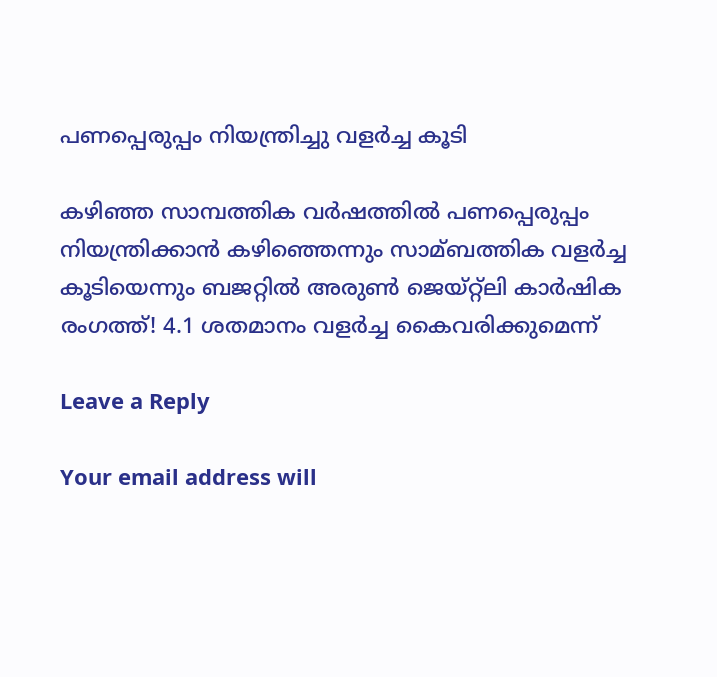പണപ്പെരുപ്പം നിയന്ത്രിച്ചു വളര്‍ച്ച കൂടി

കഴിഞ്ഞ സാമ്പത്തിക വര്‍ഷത്തില്‍ പണപ്പെരുപ്പം നിയന്ത്രിക്കാന്‍ കഴിഞ്ഞെന്നും സാമ്ബത്തിക വളര്‍ച്ച കൂടിയെന്നും ബജറ്റില്‍ അരുണ്‍ ജെയ്റ്റ്‌ലി കാര്‍ഷിക രംഗത്ത്! 4.1 ശതമാനം വളര്‍ച്ച കൈവരിക്കുമെന്ന്

Leave a Reply

Your email address will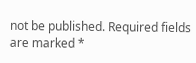not be published. Required fields are marked *